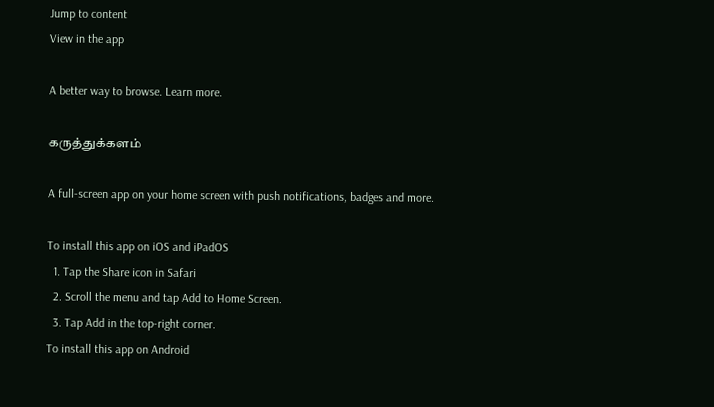Jump to content
View in the app

A better way to browse. Learn more.

கருத்துக்களம்

A full-screen app on your home screen with push notifications, badges and more.

To install this app on iOS and iPadOS
  1. Tap the Share icon in Safari
  2. Scroll the menu and tap Add to Home Screen.
  3. Tap Add in the top-right corner.
To install this app on Android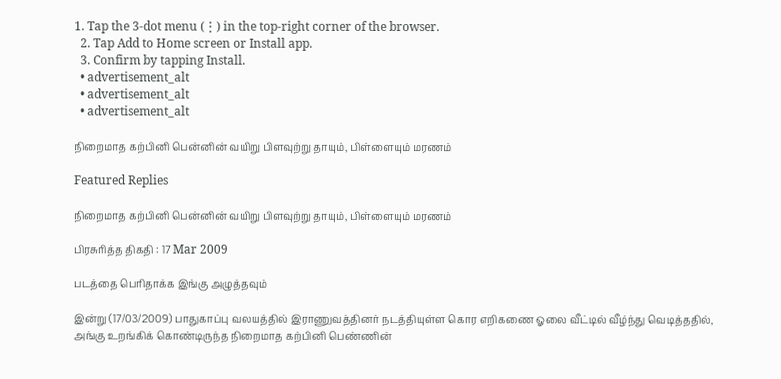1. Tap the 3-dot menu (⋮) in the top-right corner of the browser.
  2. Tap Add to Home screen or Install app.
  3. Confirm by tapping Install.
  • advertisement_alt
  • advertisement_alt
  • advertisement_alt

நிறைமாத கற்பினி பென்னின் வயிறு பிளவுற்று தாயும், பிள்ளையும் மரணம்

Featured Replies

நிறைமாத கற்பினி பென்னின் வயிறு பிளவுற்று தாயும், பிள்ளையும் மரணம்

பிரசுரித்த திகதி : 17 Mar 2009

படத்தை பெரிதாக்க இங்கு அழுத்தவும்

இன்று (17/03/2009) பாதுகாப்பு வலயத்தில் இராணுவத்தினர் நடத்தியுள்ள கொர எறிகணை ஓலை வீட்டில் வீழ்ந்து வெடித்ததில், அங்கு உறங்கிக் கொண்டிருந்த நிறைமாத கற்பினி பெண்ணின்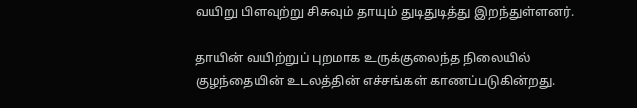வயிறு பிளவுற்று சிசுவும் தாயும் துடிதுடித்து இறந்துள்ளனர்.

தாயின் வயிற்றுப் புறமாக உருக்குலைந்த நிலையில் குழந்தையின் உடலத்தின் எச்சங்கள் காணப்படுகின்றது.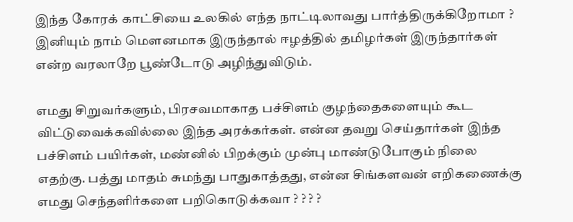இந்த கோரக் காட்சியை உலகில் எந்த நாட்டிலாவது பார்த்திருக்கிறோமா ? இனியும் நாம் மௌனமாக இருந்தால் ஈழத்தில் தமிழர்கள் இருந்தார்கள் என்ற வரலாறே பூண்டோடு அழிந்துவிடும்.

எமது சிறுவர்களும், பிரசவமாகாத பச்சிளம் குழந்தைகளையும் கூட விட்டுவைக்கவில்லை இந்த அரக்கர்கள். என்ன தவறு செய்தார்கள் இந்த பச்சிளம் பயிர்கள், மண்னில் பிறக்கும் முன்பு மாண்டுபோகும் நிலை எதற்கு. பத்து மாதம் சுமந்து பாதுகாத்தது, என்ன சிங்களவன் எறிகணைக்கு எமது செந்தளிர்களை பறிகொடுக்கவா ? ? ? ?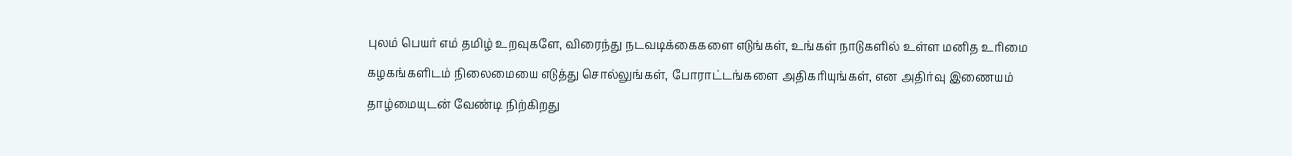புலம் பெயர் எம் தமிழ் உறவுகளே, விரைந்து நடவடிக்கைகளை எடுங்கள், உங்கள் நாடுகளில் உள்ள மனித உரிமை கழகங்களிடம் நிலைமையை எடுத்து சொல்லுங்கள், போராட்டங்களை அதிகரியுங்கள், என அதிர்வு இணையம் தாழ்மையுடன் வேண்டி நிற்கிறது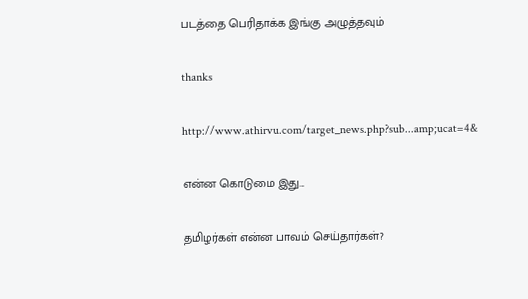படத்தை பெரிதாக்க இங்கு அழுத்தவும்

thanks

http://www.athirvu.com/target_news.php?sub...amp;ucat=4&

என்ன கொடுமை இது...

தமிழர்கள் என்ன பாவம் செய்தார்கள்?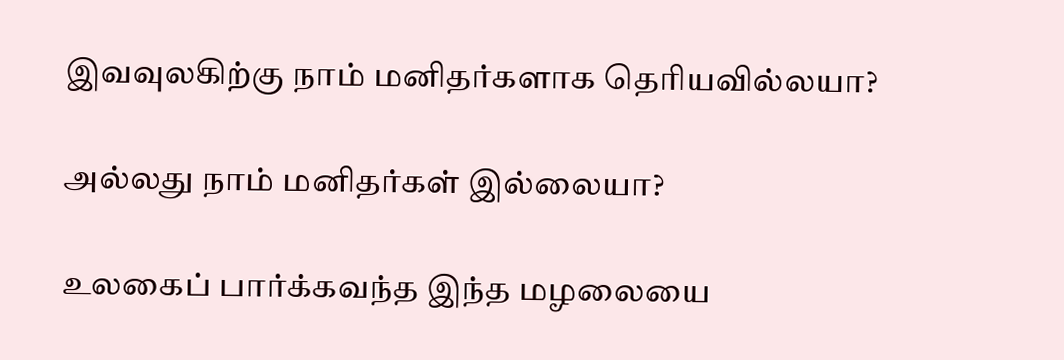இவவுலகிற்கு நாம் மனிதர்களாக தெரியவில்லயா?

அல்லது நாம் மனிதர்கள் இல்லையா?

உலகைப் பார்க்கவந்த இந்த மழலையை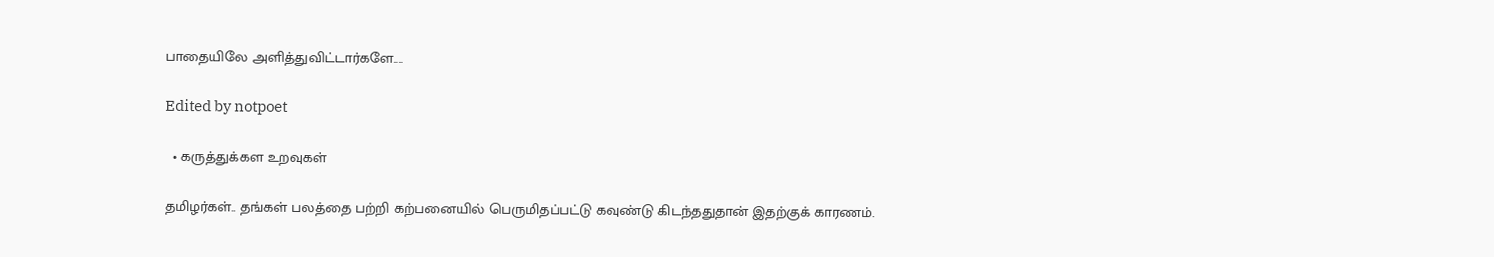பாதையிலே அளித்துவிட்டார்களே....

Edited by notpoet

  • கருத்துக்கள உறவுகள்

தமிழர்கள்.. தங்கள் பலத்தை பற்றி கற்பனையில் பெருமிதப்பட்டு கவுண்டு கிடந்ததுதான் இதற்குக் காரணம்.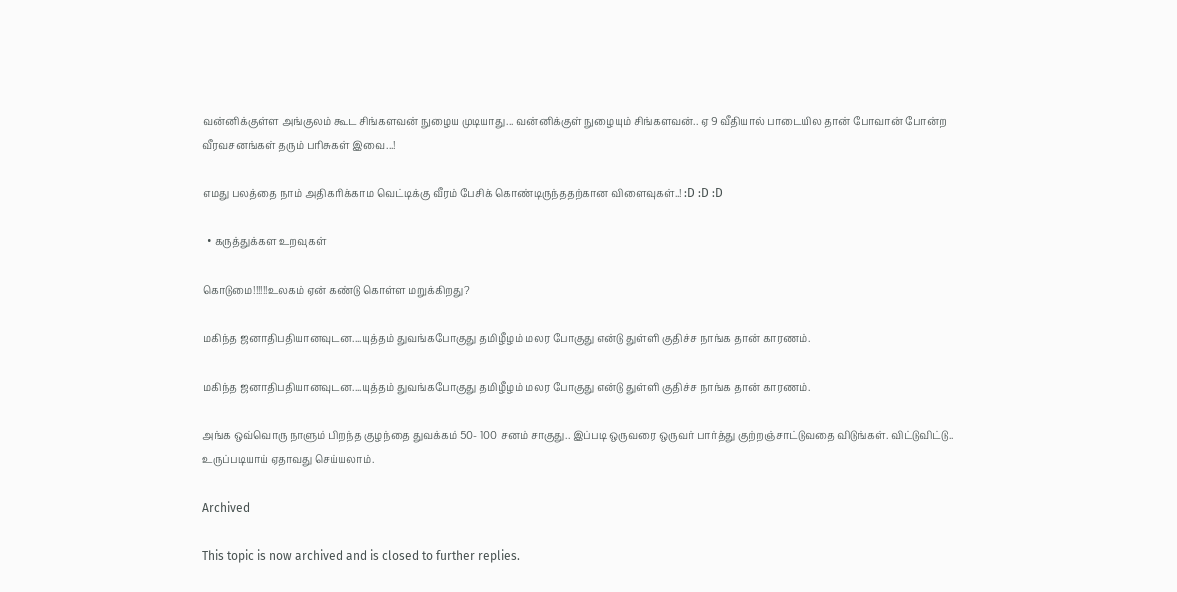வன்னிக்குள்ள அங்குலம் கூட சிங்களவன் நுழைய முடியாது... வன்னிக்குள் நுழையும் சிங்களவன்.. ஏ 9 வீதியால் பாடையில தான் போவான் போன்ற வீரவசனங்கள் தரும் பரிசுகள் இவை...!

எமது பலத்தை நாம் அதிகரிக்காம வெட்டிக்கு வீரம் பேசிக் கொண்டிருந்ததற்கான விளைவுகள்..! :D :D :D

  • கருத்துக்கள உறவுகள்

கொடுமை!!!!!!உலகம் ஏன் கண்டு கொள்ள மறுக்கிறது?

மகிந்த ஜனாதிபதியானவுடன....யுத்தம் துவங்கபோகுது தமிழீழம் மலர போகுது என்டு துள்ளி குதிச்ச நாங்க தான் காரணம்.

மகிந்த ஜனாதிபதியானவுடன....யுத்தம் துவங்கபோகுது தமிழீழம் மலர போகுது என்டு துள்ளி குதிச்ச நாங்க தான் காரணம்.

அங்க ஒவ்வொரு நாளும் பிறந்த குழந்தை துவக்கம் 50- 100 சனம் சாகுது.. இப்படி ஒருவரை ஒருவர் பார்த்து குற்றஞ்சாட்டுவதை விடுங்கள். விட்டுவிட்டு.. உருப்படியாய் ஏதாவது செய்யலாம்.

Archived

This topic is now archived and is closed to further replies.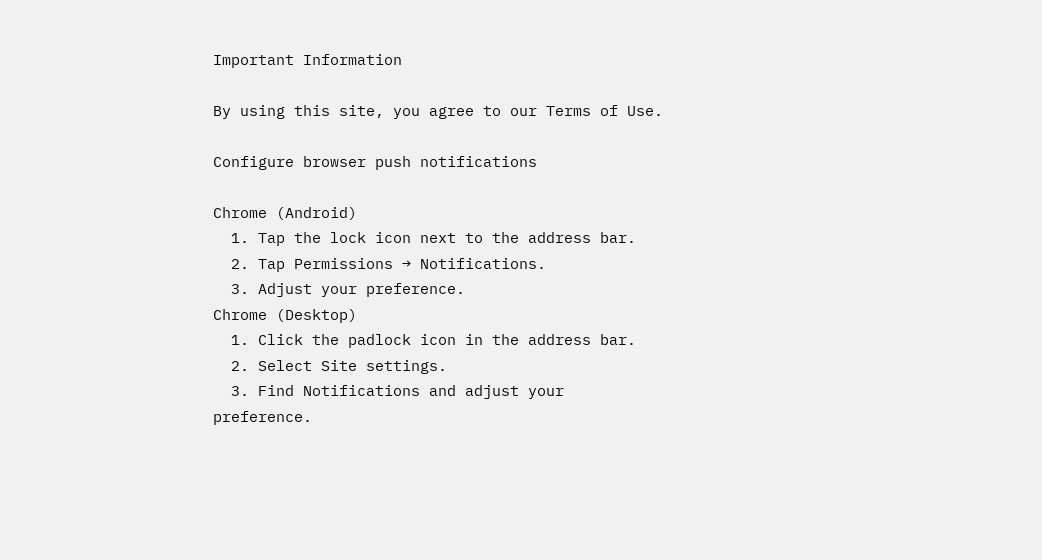Important Information

By using this site, you agree to our Terms of Use.

Configure browser push notifications

Chrome (Android)
  1. Tap the lock icon next to the address bar.
  2. Tap Permissions → Notifications.
  3. Adjust your preference.
Chrome (Desktop)
  1. Click the padlock icon in the address bar.
  2. Select Site settings.
  3. Find Notifications and adjust your preference.